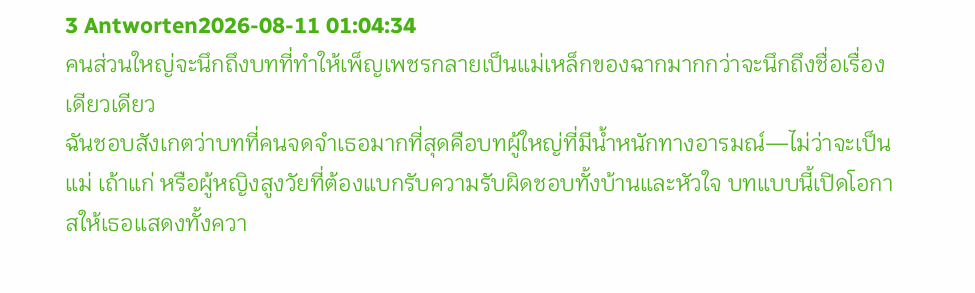3 Antworten2026-08-11 01:04:34
คนส่วนใหญ่จะนึกถึงบทที่ทำให้เพ็ญเพชรกลายเป็นแม่เหล็กของฉากมากกว่าจะนึกถึงชื่อเรื่องเดียวเดียว
ฉันชอบสังเกตว่าบทที่คนจดจำเธอมากที่สุดคือบทผู้ใหญ่ที่มีน้ำหนักทางอารมณ์—ไม่ว่าจะเป็นแม่ เถ้าแก่ หรือผู้หญิงสูงวัยที่ต้องแบกรับความรับผิดชอบทั้งบ้านและหัวใจ บทแบบนี้เปิดโอกาสให้เธอแสดงทั้งควา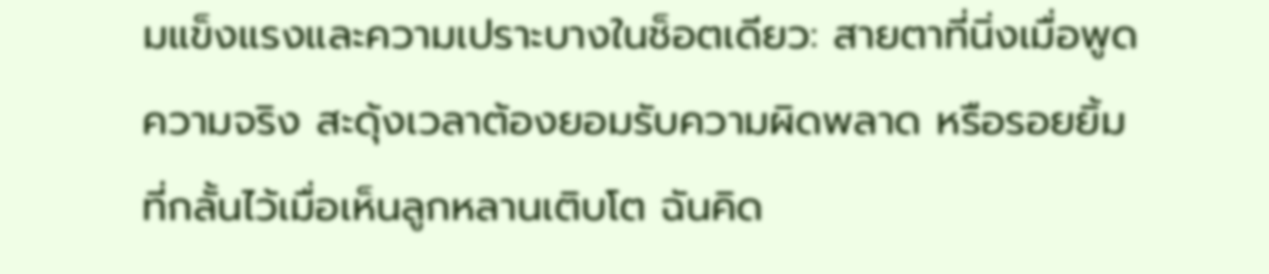มแข็งแรงและความเปราะบางในช็อตเดียว: สายตาที่นิ่งเมื่อพูดความจริง สะดุ้งเวลาต้องยอมรับความผิดพลาด หรือรอยยิ้มที่กลั้นไว้เมื่อเห็นลูกหลานเติบโต ฉันคิด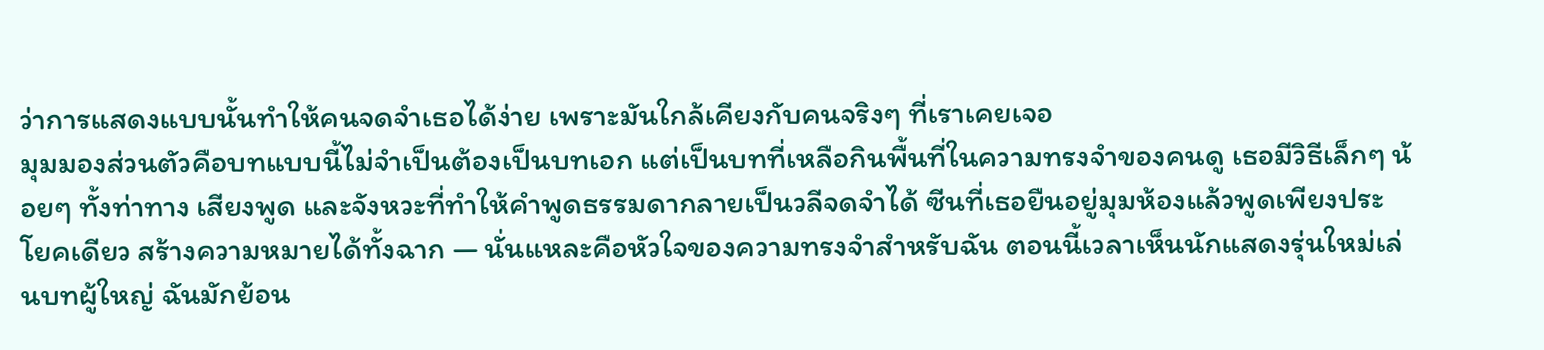ว่าการแสดงแบบนั้นทำให้คนจดจำเธอได้ง่าย เพราะมันใกล้เคียงกับคนจริงๆ ที่เราเคยเจอ
มุมมองส่วนตัวคือบทแบบนี้ไม่จำเป็นต้องเป็นบทเอก แต่เป็นบทที่เหลือกินพื้นที่ในความทรงจำของคนดู เธอมีวิธีเล็กๆ น้อยๆ ทั้งท่าทาง เสียงพูด และจังหวะที่ทำให้คำพูดธรรมดากลายเป็นวลีจดจำได้ ซีนที่เธอยืนอยู่มุมห้องแล้วพูดเพียงประโยคเดียว สร้างความหมายได้ทั้งฉาก — นั่นแหละคือหัวใจของความทรงจำสำหรับฉัน ตอนนี้เวลาเห็นนักแสดงรุ่นใหม่เล่นบทผู้ใหญ่ ฉันมักย้อน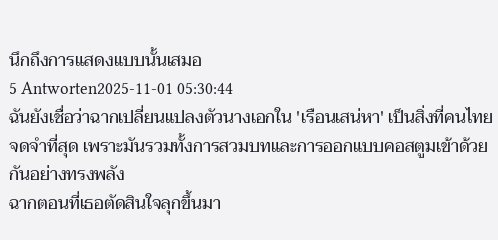นึกถึงการแสดงแบบนั้นเสมอ
5 Antworten2025-11-01 05:30:44
ฉันยังเชื่อว่าฉากเปลี่ยนแปลงตัวนางเอกใน 'เรือนเสน่หา' เป็นสิ่งที่คนไทยจดจำที่สุด เพราะมันรวมทั้งการสวมบทและการออกแบบคอสตูมเข้าด้วยกันอย่างทรงพลัง
ฉากตอนที่เธอตัดสินใจลุกขึ้นมา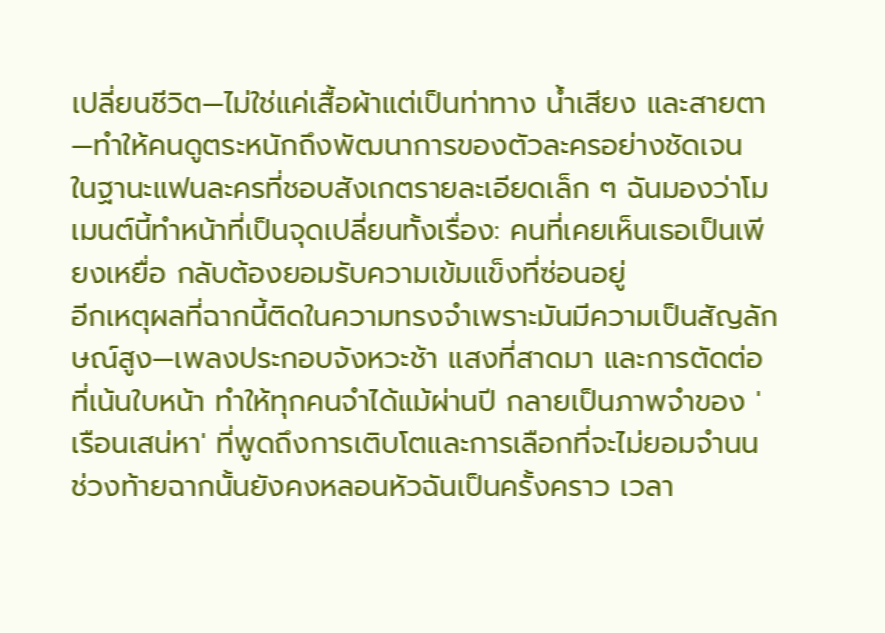เปลี่ยนชีวิต—ไม่ใช่แค่เสื้อผ้าแต่เป็นท่าทาง น้ำเสียง และสายตา—ทำให้คนดูตระหนักถึงพัฒนาการของตัวละครอย่างชัดเจน ในฐานะแฟนละครที่ชอบสังเกตรายละเอียดเล็ก ๆ ฉันมองว่าโมเมนต์นี้ทำหน้าที่เป็นจุดเปลี่ยนทั้งเรื่อง: คนที่เคยเห็นเธอเป็นเพียงเหยื่อ กลับต้องยอมรับความเข้มแข็งที่ซ่อนอยู่
อีกเหตุผลที่ฉากนี้ติดในความทรงจำเพราะมันมีความเป็นสัญลักษณ์สูง—เพลงประกอบจังหวะช้า แสงที่สาดมา และการตัดต่อที่เน้นใบหน้า ทำให้ทุกคนจำได้แม้ผ่านปี กลายเป็นภาพจำของ 'เรือนเสน่หา' ที่พูดถึงการเติบโตและการเลือกที่จะไม่ยอมจำนน ช่วงท้ายฉากนั้นยังคงหลอนหัวฉันเป็นครั้งคราว เวลา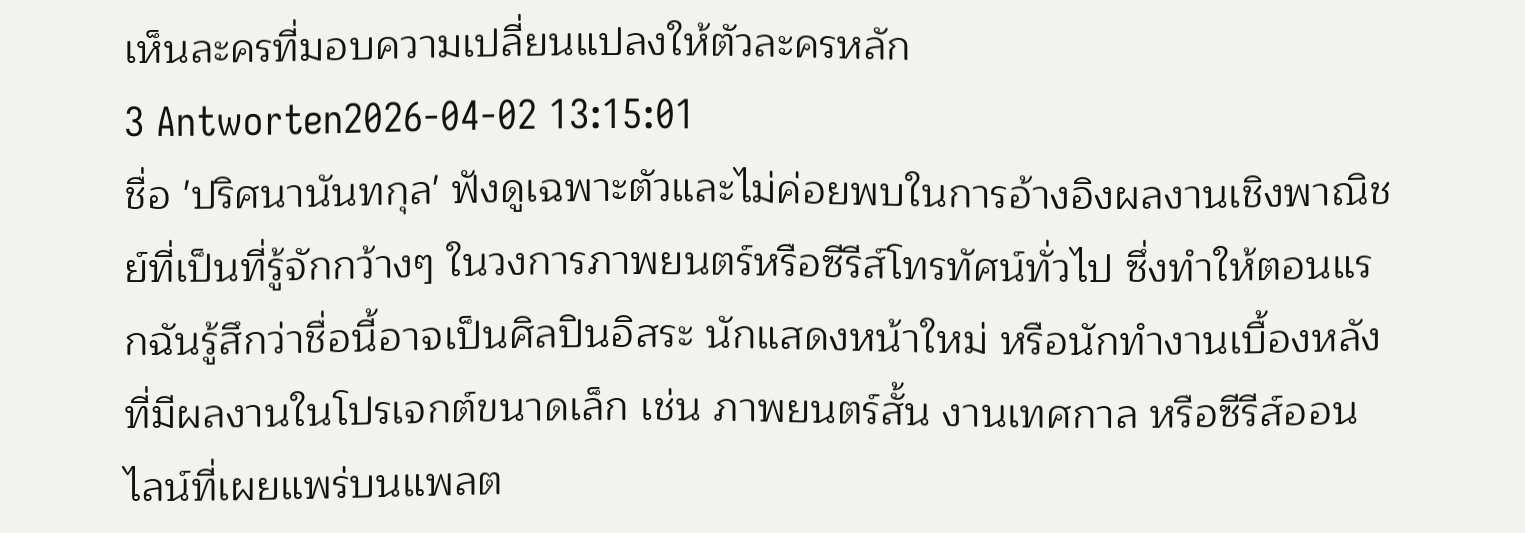เห็นละครที่มอบความเปลี่ยนแปลงให้ตัวละครหลัก
3 Antworten2026-04-02 13:15:01
ชื่อ 'ปริศนานันทกุล' ฟังดูเฉพาะตัวและไม่ค่อยพบในการอ้างอิงผลงานเชิงพาณิชย์ที่เป็นที่รู้จักกว้างๆ ในวงการภาพยนตร์หรือซีรีส์โทรทัศน์ทั่วไป ซึ่งทำให้ตอนแรกฉันรู้สึกว่าชื่อนี้อาจเป็นศิลปินอิสระ นักแสดงหน้าใหม่ หรือนักทำงานเบื้องหลังที่มีผลงานในโปรเจกต์ขนาดเล็ก เช่น ภาพยนตร์สั้น งานเทศกาล หรือซีรีส์ออนไลน์ที่เผยแพร่บนแพลต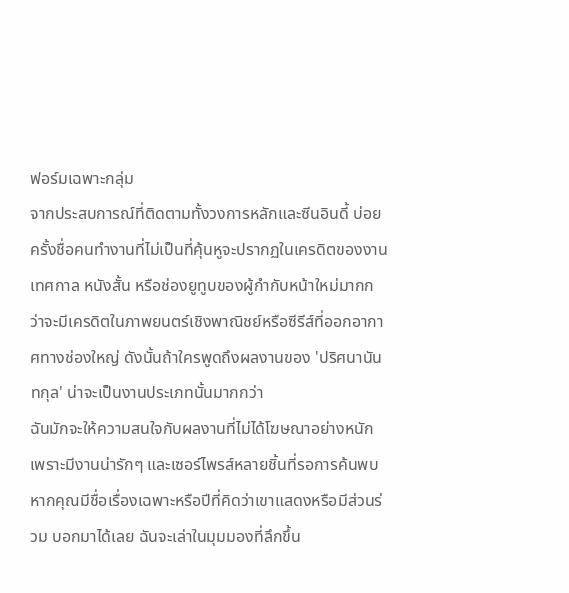ฟอร์มเฉพาะกลุ่ม
จากประสบการณ์ที่ติดตามทั้งวงการหลักและซีนอินดี้ บ่อยครั้งชื่อคนทำงานที่ไม่เป็นที่คุ้นหูจะปรากฏในเครดิตของงานเทศกาล หนังสั้น หรือช่องยูทูบของผู้กำกับหน้าใหม่มากกว่าจะมีเครดิตในภาพยนตร์เชิงพาณิชย์หรือซีรีส์ที่ออกอากาศทางช่องใหญ่ ดังนั้นถ้าใครพูดถึงผลงานของ 'ปริศนานันทกุล' น่าจะเป็นงานประเภทนั้นมากกว่า
ฉันมักจะให้ความสนใจกับผลงานที่ไม่ได้โฆษณาอย่างหนัก เพราะมีงานน่ารักๆ และเซอร์ไพรส์หลายชิ้นที่รอการค้นพบ หากคุณมีชื่อเรื่องเฉพาะหรือปีที่คิดว่าเขาแสดงหรือมีส่วนร่วม บอกมาได้เลย ฉันจะเล่าในมุมมองที่ลึกขึ้น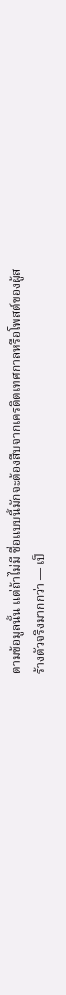ตามข้อมูลนั้น แต่ถ้าไม่มี ชื่อแบบนี้มักจะต้องสืบจากเครดิตเทศกาลหรือโพสต์ของผู้สร้างตัวจริงมากกว่า — เป็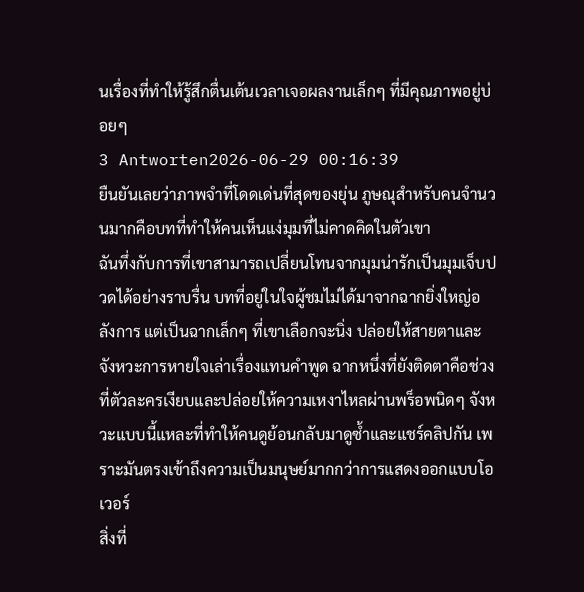นเรื่องที่ทำให้รู้สึกตื่นเต้นเวลาเจอผลงานเล็กๆ ที่มีคุณภาพอยู่บ่อยๆ
3 Antworten2026-06-29 00:16:39
ยืนยันเลยว่าภาพจำที่โดดเด่นที่สุดของยุ่น ภูษณุสำหรับคนจำนวนมากคือบทที่ทำให้คนเห็นแง่มุมที่ไม่คาดคิดในตัวเขา
ฉันทึ่งกับการที่เขาสามารถเปลี่ยนโทนจากมุมน่ารักเป็นมุมเจ็บปวดได้อย่างราบรื่น บทที่อยู่ในใจผู้ชมไม่ได้มาจากฉากยิ่งใหญ่อลังการ แต่เป็นฉากเล็กๆ ที่เขาเลือกจะนิ่ง ปล่อยให้สายตาและจังหวะการหายใจเล่าเรื่องแทนคำพูด ฉากหนึ่งที่ยังติดตาคือช่วงที่ตัวละครเงียบและปล่อยให้ความเหงาไหลผ่านพร็อพนิดๆ จังหวะแบบนี้แหละที่ทำให้คนดูย้อนกลับมาดูซ้ำและแชร์คลิปกัน เพราะมันตรงเข้าถึงความเป็นมนุษย์มากกว่าการแสดงออกแบบโอเวอร์
สิ่งที่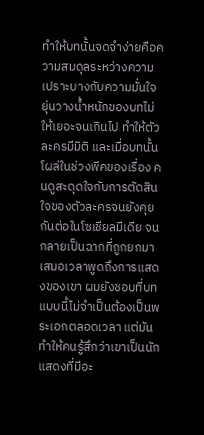ทำให้บทนั้นจดจำง่ายคือความสมดุลระหว่างความเปราะบางกับความมั่นใจ ยุ่นวางน้ำหนักของบทไม่ให้เยอะจนเกินไป ทำให้ตัวละครมีมิติ และเมื่อบทนั้นโผล่ในช่วงพีคของเรื่อง คนดูสะดุดใจกับการตัดสินใจของตัวละครจนยังคุยกันต่อในโซเชียลมีเดีย จนกลายเป็นฉากที่ถูกยกมาเสมอเวลาพูดถึงการแสดงของเขา ผมยังชอบที่บทแบบนี้ไม่จำเป็นต้องเป็นพระเอกตลอดเวลา แต่มันทำให้คนรู้สึกว่าเขาเป็นนักแสดงที่มีอะ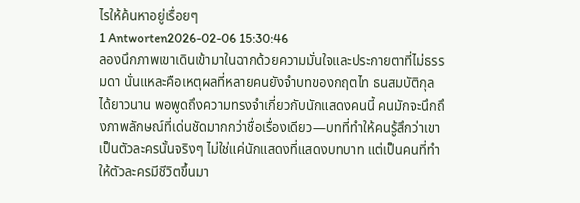ไรให้ค้นหาอยู่เรื่อยๆ
1 Antworten2026-02-06 15:30:46
ลองนึกภาพเขาเดินเข้ามาในฉากด้วยความมั่นใจและประกายตาที่ไม่ธรรมดา นั่นแหละคือเหตุผลที่หลายคนยังจำบทของกฤตไท ธนสมบัติกุลได้ยาวนาน พอพูดถึงความทรงจำเกี่ยวกับนักแสดงคนนี้ คนมักจะนึกถึงภาพลักษณ์ที่เด่นชัดมากกว่าชื่อเรื่องเดียว—บทที่ทำให้คนรู้สึกว่าเขาเป็นตัวละครนั้นจริงๆ ไม่ใช่แค่นักแสดงที่แสดงบทบาท แต่เป็นคนที่ทำให้ตัวละครมีชีวิตขึ้นมา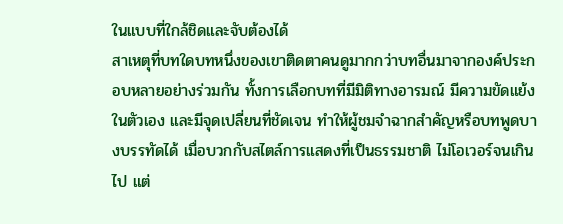ในแบบที่ใกล้ชิดและจับต้องได้
สาเหตุที่บทใดบทหนึ่งของเขาติดตาคนดูมากกว่าบทอื่นมาจากองค์ประกอบหลายอย่างร่วมกัน ทั้งการเลือกบทที่มีมิติทางอารมณ์ มีความขัดแย้งในตัวเอง และมีจุดเปลี่ยนที่ชัดเจน ทำให้ผู้ชมจำฉากสำคัญหรือบทพูดบางบรรทัดได้ เมื่อบวกกับสไตล์การแสดงที่เป็นธรรมชาติ ไม่โอเวอร์จนเกินไป แต่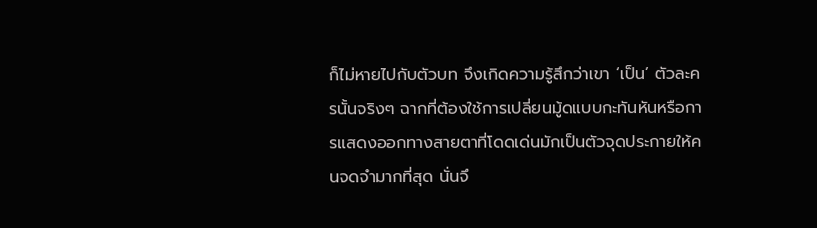ก็ไม่หายไปกับตัวบท จึงเกิดความรู้สึกว่าเขา ‘เป็น’ ตัวละครนั้นจริงๆ ฉากที่ต้องใช้การเปลี่ยนมู้ดแบบกะทันหันหรือการแสดงออกทางสายตาที่โดดเด่นมักเป็นตัวจุดประกายให้คนจดจำมากที่สุด นั่นจึ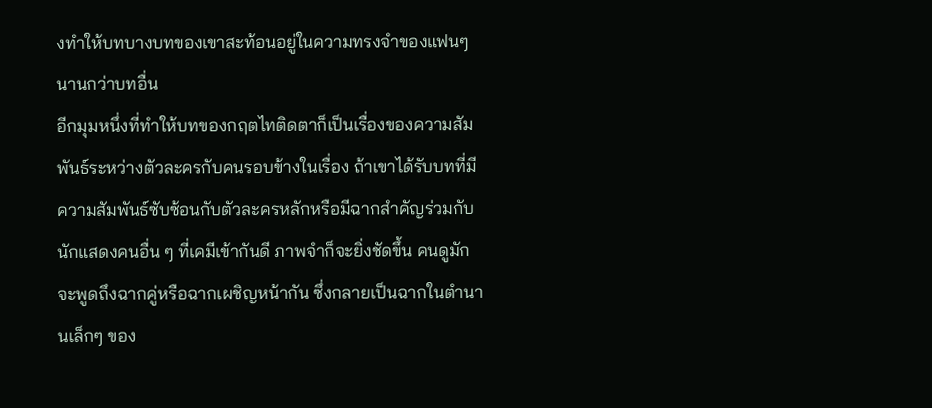งทำให้บทบางบทของเขาสะท้อนอยู่ในความทรงจำของแฟนๆ นานกว่าบทอื่น
อีกมุมหนึ่งที่ทำให้บทของกฤตไทติดตาก็เป็นเรื่องของความสัมพันธ์ระหว่างตัวละครกับคนรอบข้างในเรื่อง ถ้าเขาได้รับบทที่มีความสัมพันธ์ซับซ้อนกับตัวละครหลักหรือมีฉากสำคัญร่วมกับนักแสดงคนอื่น ๆ ที่เคมีเข้ากันดี ภาพจำก็จะยิ่งชัดขึ้น คนดูมักจะพูดถึงฉากคู่หรือฉากเผชิญหน้ากัน ซึ่งกลายเป็นฉากในตำนานเล็กๆ ของ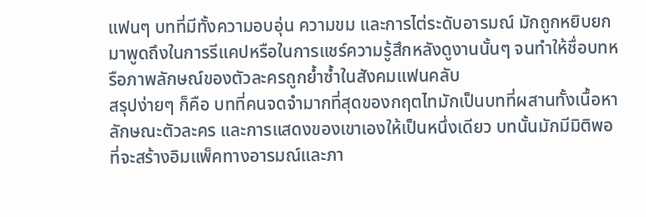แฟนๆ บทที่มีทั้งความอบอุ่น ความขม และการไต่ระดับอารมณ์ มักถูกหยิบยกมาพูดถึงในการรีแคปหรือในการแชร์ความรู้สึกหลังดูงานนั้นๆ จนทำให้ชื่อบทหรือภาพลักษณ์ของตัวละครถูกย้ำซ้ำในสังคมแฟนคลับ
สรุปง่ายๆ ก็คือ บทที่คนจดจำมากที่สุดของกฤตไทมักเป็นบทที่ผสานทั้งเนื้อหา ลักษณะตัวละคร และการแสดงของเขาเองให้เป็นหนึ่งเดียว บทนั้นมักมีมิติพอที่จะสร้างอิมแพ็คทางอารมณ์และภา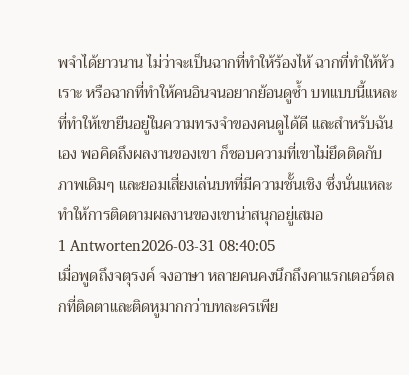พจำได้ยาวนาน ไม่ว่าจะเป็นฉากที่ทำให้ร้องไห้ ฉากที่ทำให้หัวเราะ หรือฉากที่ทำให้คนอินจนอยากย้อนดูซ้ำ บทแบบนี้แหละที่ทำให้เขายืนอยู่ในความทรงจำของคนดูได้ดี และสำหรับฉันเอง พอคิดถึงผลงานของเขา ก็ชอบความที่เขาไม่ยึดติดกับภาพเดิมๆ และยอมเสี่ยงเล่นบทที่มีความชั้นเชิง ซึ่งนั่นแหละทำให้การติดตามผลงานของเขาน่าสนุกอยู่เสมอ
1 Antworten2026-03-31 08:40:05
เมื่อพูดถึงจตุรงค์ จงอาษา หลายคนคงนึกถึงคาแรกเตอร์ตลกที่ติดตาและติดหูมากกว่าบทละครเพีย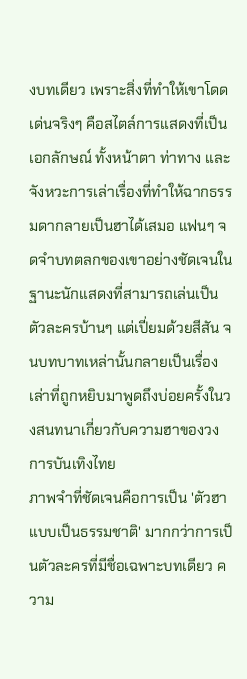งบทเดียว เพราะสิ่งที่ทำให้เขาโดดเด่นจริงๆ คือสไตล์การแสดงที่เป็นเอกลักษณ์ ทั้งหน้าตา ท่าทาง และจังหวะการเล่าเรื่องที่ทำให้ฉากธรรมดากลายเป็นฮาได้เสมอ แฟนๆ จดจำบทตลกของเขาอย่างชัดเจนในฐานะนักแสดงที่สามารถเล่นเป็นตัวละครบ้านๆ แต่เปี่ยมด้วยสีสัน จนบทบาทเหล่านั้นกลายเป็นเรื่องเล่าที่ถูกหยิบมาพูดถึงบ่อยครั้งในวงสนทนาเกี่ยวกับความฮาของวงการบันเทิงไทย
ภาพจำที่ชัดเจนคือการเป็น 'ตัวฮาแบบเป็นธรรมชาติ' มากกว่าการเป็นตัวละครที่มีชื่อเฉพาะบทเดียว ความ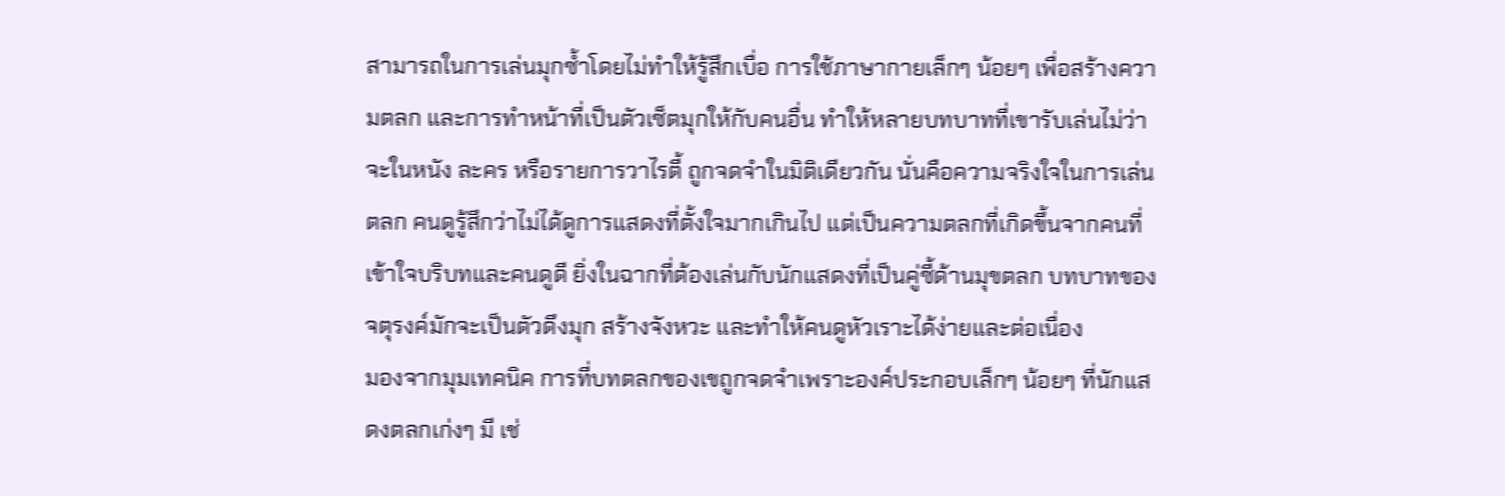สามารถในการเล่นมุกซ้ำโดยไม่ทำให้รู้สึกเบื่อ การใช้ภาษากายเล็กๆ น้อยๆ เพื่อสร้างความตลก และการทำหน้าที่เป็นตัวเซ็ตมุกให้กับคนอื่น ทำให้หลายบทบาทที่เขารับเล่นไม่ว่าจะในหนัง ละคร หรือรายการวาไรตี้ ถูกจดจำในมิติเดียวกัน นั่นคือความจริงใจในการเล่นตลก คนดูรู้สึกว่าไม่ได้ดูการแสดงที่ตั้งใจมากเกินไป แต่เป็นความตลกที่เกิดขึ้นจากคนที่เข้าใจบริบทและคนดูดี ยิ่งในฉากที่ต้องเล่นกับนักแสดงที่เป็นคู่ซี้ด้านมุขตลก บทบาทของจตุรงค์มักจะเป็นตัวดึงมุก สร้างจังหวะ และทำให้คนดูหัวเราะได้ง่ายและต่อเนื่อง
มองจากมุมเทคนิค การที่บทตลกของเขถูกจดจำเพราะองค์ประกอบเล็กๆ น้อยๆ ที่นักแสดงตลกเก่งๆ มี เช่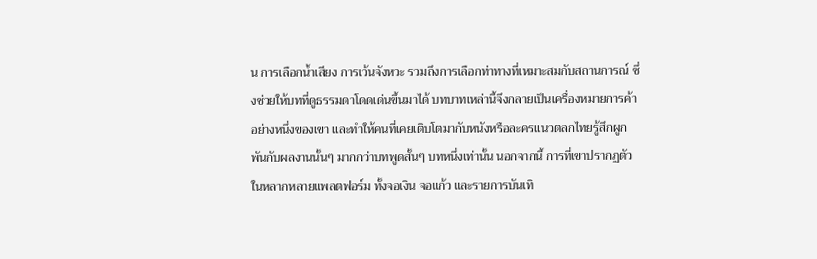น การเลือกน้ำเสียง การเว้นจังหวะ รวมถึงการเลือกท่าทางที่เหมาะสมกับสถานการณ์ ซึ่งช่วยให้บทที่ดูธรรมดาโดดเด่นขึ้นมาได้ บทบาทเหล่านี้จึงกลายเป็นเครื่องหมายการค้าอย่างหนึ่งของเขา และทำให้คนที่เคยเติบโตมากับหนังหรือละครแนวตลกไทยรู้สึกผูกพันกับผลงานนั้นๆ มากกว่าบทพูดสั้นๆ บทหนึ่งเท่านั้น นอกจากนี้ การที่เขาปรากฏตัวในหลากหลายแพลตฟอร์ม ทั้งจอเงิน จอแก้ว และรายการบันเทิ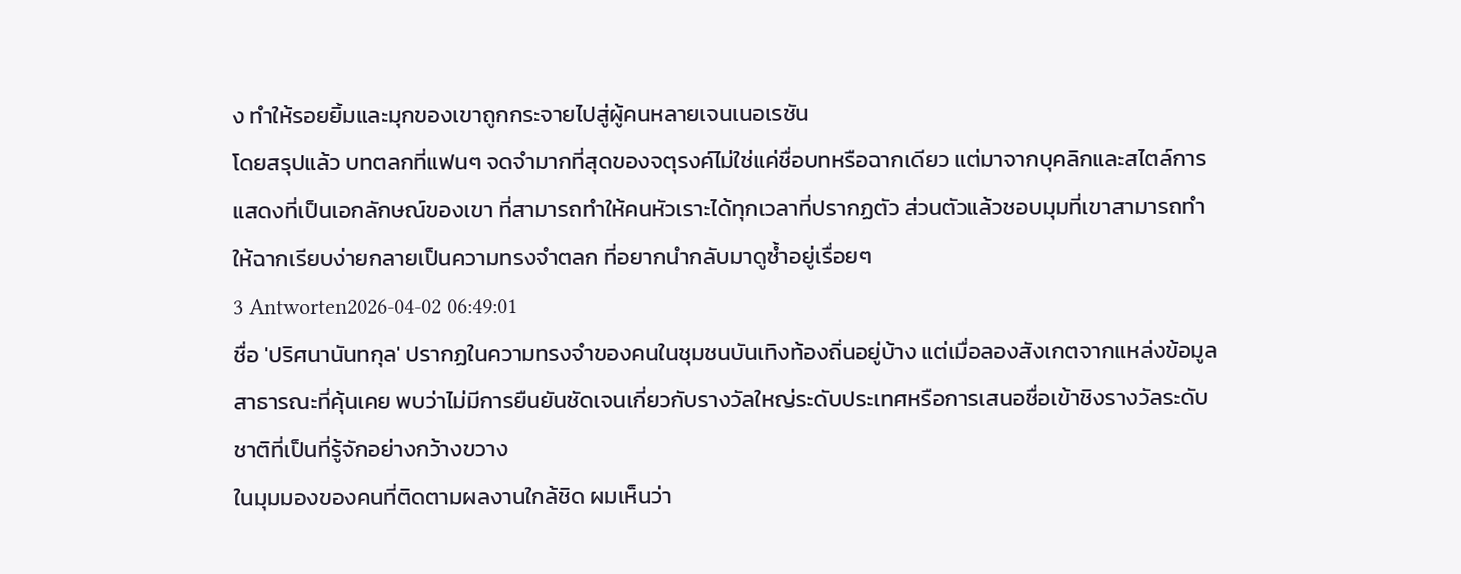ง ทำให้รอยยิ้มและมุกของเขาถูกกระจายไปสู่ผู้คนหลายเจนเนอเรชัน
โดยสรุปแล้ว บทตลกที่แฟนๆ จดจำมากที่สุดของจตุรงค์ไม่ใช่แค่ชื่อบทหรือฉากเดียว แต่มาจากบุคลิกและสไตล์การแสดงที่เป็นเอกลักษณ์ของเขา ที่สามารถทำให้คนหัวเราะได้ทุกเวลาที่ปรากฏตัว ส่วนตัวแล้วชอบมุมที่เขาสามารถทำให้ฉากเรียบง่ายกลายเป็นความทรงจำตลก ที่อยากนำกลับมาดูซ้ำอยู่เรื่อยๆ
3 Antworten2026-04-02 06:49:01
ชื่อ 'ปริศนานันทกุล' ปรากฏในความทรงจำของคนในชุมชนบันเทิงท้องถิ่นอยู่บ้าง แต่เมื่อลองสังเกตจากแหล่งข้อมูลสาธารณะที่คุ้นเคย พบว่าไม่มีการยืนยันชัดเจนเกี่ยวกับรางวัลใหญ่ระดับประเทศหรือการเสนอชื่อเข้าชิงรางวัลระดับชาติที่เป็นที่รู้จักอย่างกว้างขวาง
ในมุมมองของคนที่ติดตามผลงานใกล้ชิด ผมเห็นว่า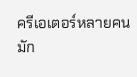ครีเอเตอร์หลายคนมัก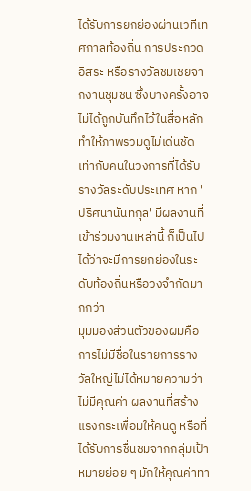ได้รับการยกย่องผ่านเวทีเทศกาลท้องถิ่น การประกวดอิสระ หรือรางวัลชมเชยจากงานชุมชน ซึ่งบางครั้งอาจไม่ได้ถูกบันทึกไว้ในสื่อหลัก ทำให้ภาพรวมดูไม่เด่นชัดเท่ากับคนในวงการที่ได้รับรางวัลระดับประเทศ หาก 'ปริศนานันทกุล' มีผลงานที่เข้าร่วมงานเหล่านี้ ก็เป็นไปได้ว่าจะมีการยกย่องในระดับท้องถิ่นหรือวงจำกัดมากกว่า
มุมมองส่วนตัวของผมคือการไม่มีชื่อในรายการรางวัลใหญ่ไม่ได้หมายความว่าไม่มีคุณค่า ผลงานที่สร้างแรงกระเพื่อมให้คนดู หรือที่ได้รับการชื่นชมจากกลุ่มเป้าหมายย่อย ๆ มักให้คุณค่าทา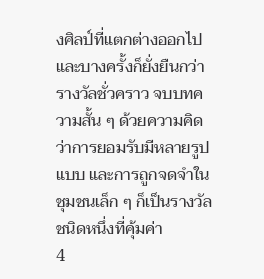งศิลป์ที่แตกต่างออกไป และบางครั้งก็ยั่งยืนกว่ารางวัลชั่วคราว จบบทความสั้น ๆ ด้วยความคิดว่าการยอมรับมีหลายรูปแบบ และการถูกจดจำในชุมชนเล็ก ๆ ก็เป็นรางวัลชนิดหนึ่งที่คุ้มค่า
4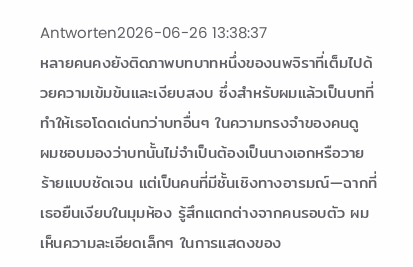Antworten2026-06-26 13:38:37
หลายคนคงยังติดภาพบทบาทหนึ่งของนพจิราที่เต็มไปด้วยความเข้มข้นและเงียบสงบ ซึ่งสำหรับผมแล้วเป็นบทที่ทำให้เธอโดดเด่นกว่าบทอื่นๆ ในความทรงจำของคนดู
ผมชอบมองว่าบทนั้นไม่จำเป็นต้องเป็นนางเอกหรือวายร้ายแบบชัดเจน แต่เป็นคนที่มีชั้นเชิงทางอารมณ์—ฉากที่เธอยืนเงียบในมุมห้อง รู้สึกแตกต่างจากคนรอบตัว ผมเห็นความละเอียดเล็กๆ ในการแสดงของ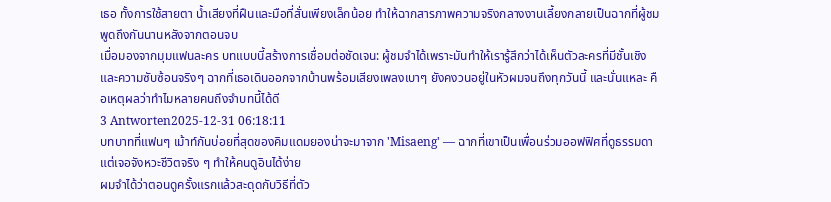เธอ ทั้งการใช้สายตา น้ำเสียงที่ฝืนและมือที่สั่นเพียงเล็กน้อย ทำให้ฉากสารภาพความจริงกลางงานเลี้ยงกลายเป็นฉากที่ผู้ชมพูดถึงกันนานหลังจากตอนจบ
เมื่อมองจากมุมแฟนละคร บทแบบนี้สร้างการเชื่อมต่อชัดเจน: ผู้ชมจำได้เพราะมันทำให้เรารู้สึกว่าได้เห็นตัวละครที่มีชั้นเชิงและความซับซ้อนจริงๆ ฉากที่เธอเดินออกจากบ้านพร้อมเสียงเพลงเบาๆ ยังคงวนอยู่ในหัวผมจนถึงทุกวันนี้ และนั่นแหละ คือเหตุผลว่าทำไมหลายคนถึงจำบทนี้ได้ดี
3 Antworten2025-12-31 06:18:11
บทบาทที่แฟนๆ เม้าท์กันบ่อยที่สุดของคิมแดมยองน่าจะมาจาก 'Misaeng' — ฉากที่เขาเป็นเพื่อนร่วมออฟฟิศที่ดูธรรมดาแต่เจอจังหวะชีวิตจริง ๆ ทำให้คนดูอินได้ง่าย
ผมจำได้ว่าตอนดูครั้งแรกแล้วสะดุดกับวิธีที่ตัว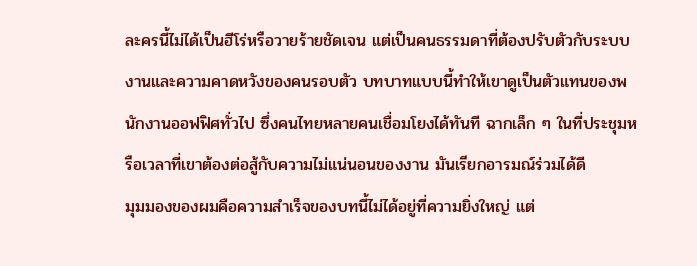ละครนี้ไม่ได้เป็นฮีโร่หรือวายร้ายชัดเจน แต่เป็นคนธรรมดาที่ต้องปรับตัวกับระบบงานและความคาดหวังของคนรอบตัว บทบาทแบบนี้ทำให้เขาดูเป็นตัวแทนของพนักงานออฟฟิศทั่วไป ซึ่งคนไทยหลายคนเชื่อมโยงได้ทันที ฉากเล็ก ๆ ในที่ประชุมหรือเวลาที่เขาต้องต่อสู้กับความไม่แน่นอนของงาน มันเรียกอารมณ์ร่วมได้ดี
มุมมองของผมคือความสำเร็จของบทนี้ไม่ได้อยู่ที่ความยิ่งใหญ่ แต่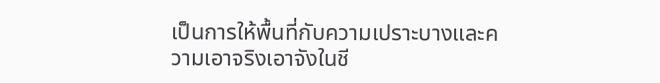เป็นการให้พื้นที่กับความเปราะบางและความเอาจริงเอาจังในชี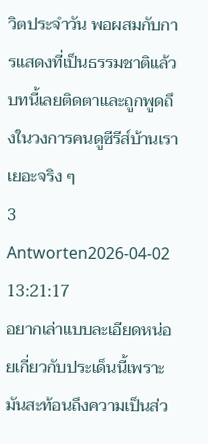วิตประจำวัน พอผสมกับการแสดงที่เป็นธรรมชาติแล้ว บทนี้เลยติดตาและถูกพูดถึงในวงการคนดูซีรีส์บ้านเราเยอะจริง ๆ
3 Antworten2026-04-02 13:21:17
อยากเล่าแบบละเอียดหน่อยเกี่ยวกับประเด็นนี้เพราะมันสะท้อนถึงความเป็นส่ว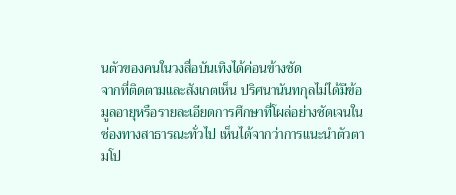นตัวของคนในวงสื่อบันเทิงได้ค่อนข้างชัด
จากที่ติดตามและสังเกตเห็น ปริศนานันทกุลไม่ได้มีข้อมูลอายุหรือรายละเอียดการศึกษาที่โผล่อย่างชัดเจนในช่องทางสาธารณะทั่วไป เห็นได้จากว่าการแนะนำตัวตามโป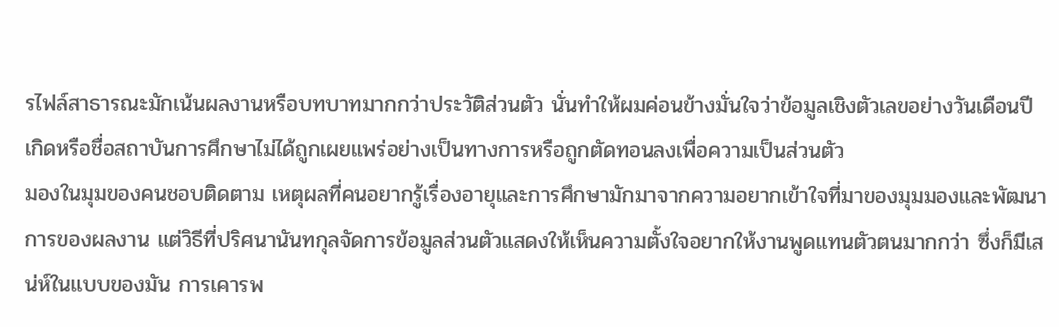รไฟล์สาธารณะมักเน้นผลงานหรือบทบาทมากกว่าประวัติส่วนตัว นั่นทำให้ผมค่อนข้างมั่นใจว่าข้อมูลเชิงตัวเลขอย่างวันเดือนปีเกิดหรือชื่อสถาบันการศึกษาไม่ได้ถูกเผยแพร่อย่างเป็นทางการหรือถูกตัดทอนลงเพื่อความเป็นส่วนตัว
มองในมุมของคนชอบติดตาม เหตุผลที่คนอยากรู้เรื่องอายุและการศึกษามักมาจากความอยากเข้าใจที่มาของมุมมองและพัฒนาการของผลงาน แต่วิธีที่ปริศนานันทกุลจัดการข้อมูลส่วนตัวแสดงให้เห็นความตั้งใจอยากให้งานพูดแทนตัวตนมากกว่า ซึ่งก็มีเสน่ห์ในแบบของมัน การเคารพ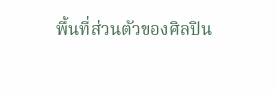พื้นที่ส่วนตัวของศิลปิน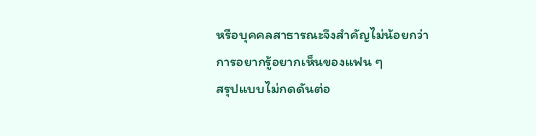หรือบุคคลสาธารณะจึงสำคัญไม่น้อยกว่าการอยากรู้อยากเห็นของแฟน ๆ
สรุปแบบไม่กดดันต่อ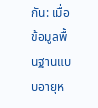กัน: เมื่อข้อมูลพื้นฐานแบบอายุห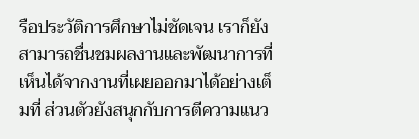รือประวัติการศึกษาไม่ชัดเจน เราก็ยังสามารถชื่นชมผลงานและพัฒนาการที่เห็นได้จากงานที่เผยออกมาได้อย่างเต็มที่ ส่วนตัวยังสนุกกับการตีความแนว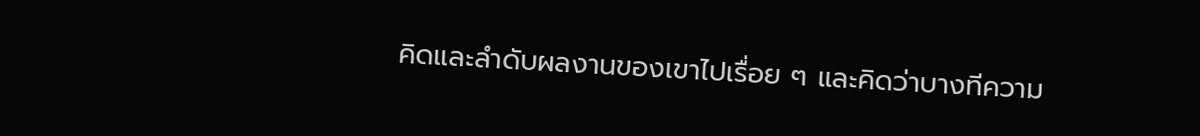คิดและลำดับผลงานของเขาไปเรื่อย ๆ และคิดว่าบางทีความ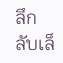ลึกลับเล็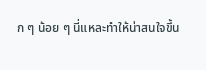ก ๆ น้อย ๆ นี่แหละทำให้น่าสนใจขึ้น